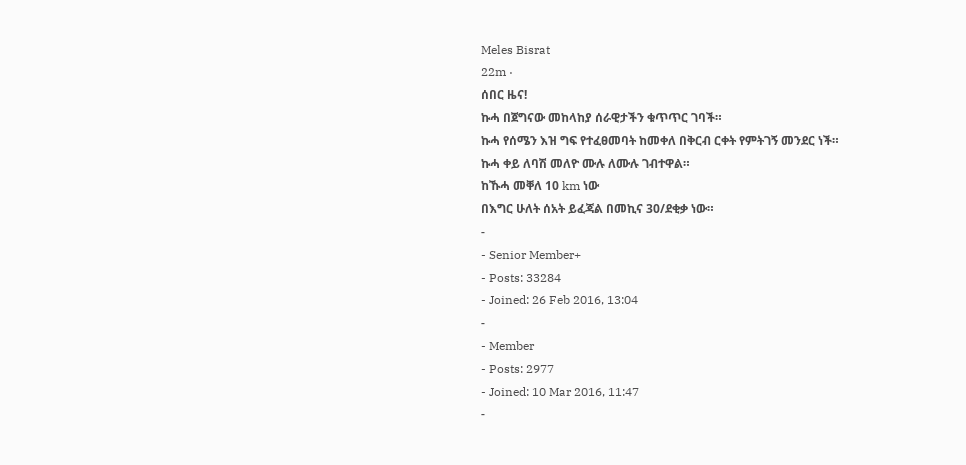Meles Bisrat
22m ·
ሰበር ዜና!
ኩሓ በጀግናው መከላከያ ሰራዊታችን ቁጥጥር ገባች።
ኩሓ የሰሜን እዝ ግፍ የተፈፀመባት ከመቀለ በቅርብ ርቀት የምትገኝ መንደር ነች።
ኩሓ ቀይ ለባሽ መለዮ ሙሉ ለሙሉ ገብተዋል።
ከኹሓ መቐለ 10 km ነው
በእግር ሁለት ሰአት ይፈጃል በመኪና 30/ደቂቃ ነው።
-
- Senior Member+
- Posts: 33284
- Joined: 26 Feb 2016, 13:04
-
- Member
- Posts: 2977
- Joined: 10 Mar 2016, 11:47
-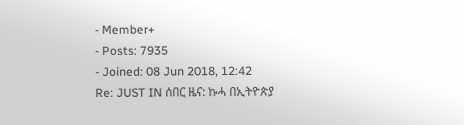- Member+
- Posts: 7935
- Joined: 08 Jun 2018, 12:42
Re: JUST IN ሰበር ዜና: ኩሓ በኢትዮጵያ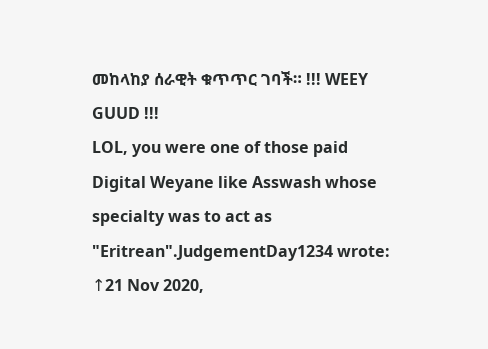መከላከያ ሰራዊት ቁጥጥር ገባች። !!! WEEY GUUD !!!
LOL, you were one of those paid Digital Weyane like Asswash whose specialty was to act as "Eritrean".JudgementDay1234 wrote: ↑21 Nov 2020,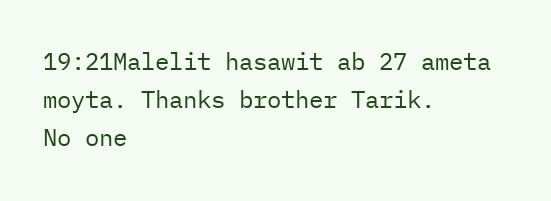19:21Malelit hasawit ab 27 ameta moyta. Thanks brother Tarik.
No one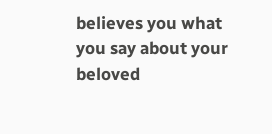believes you what you say about your beloved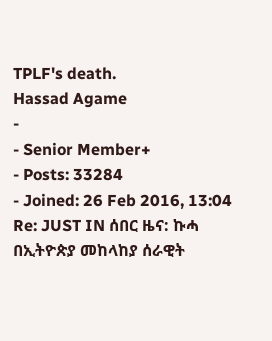TPLF's death.
Hassad Agame
-
- Senior Member+
- Posts: 33284
- Joined: 26 Feb 2016, 13:04
Re: JUST IN ሰበር ዜና: ኩሓ በኢትዮጵያ መከላከያ ሰራዊት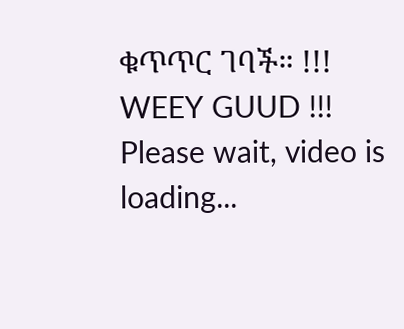ቁጥጥር ገባች። !!! WEEY GUUD !!!
Please wait, video is loading...